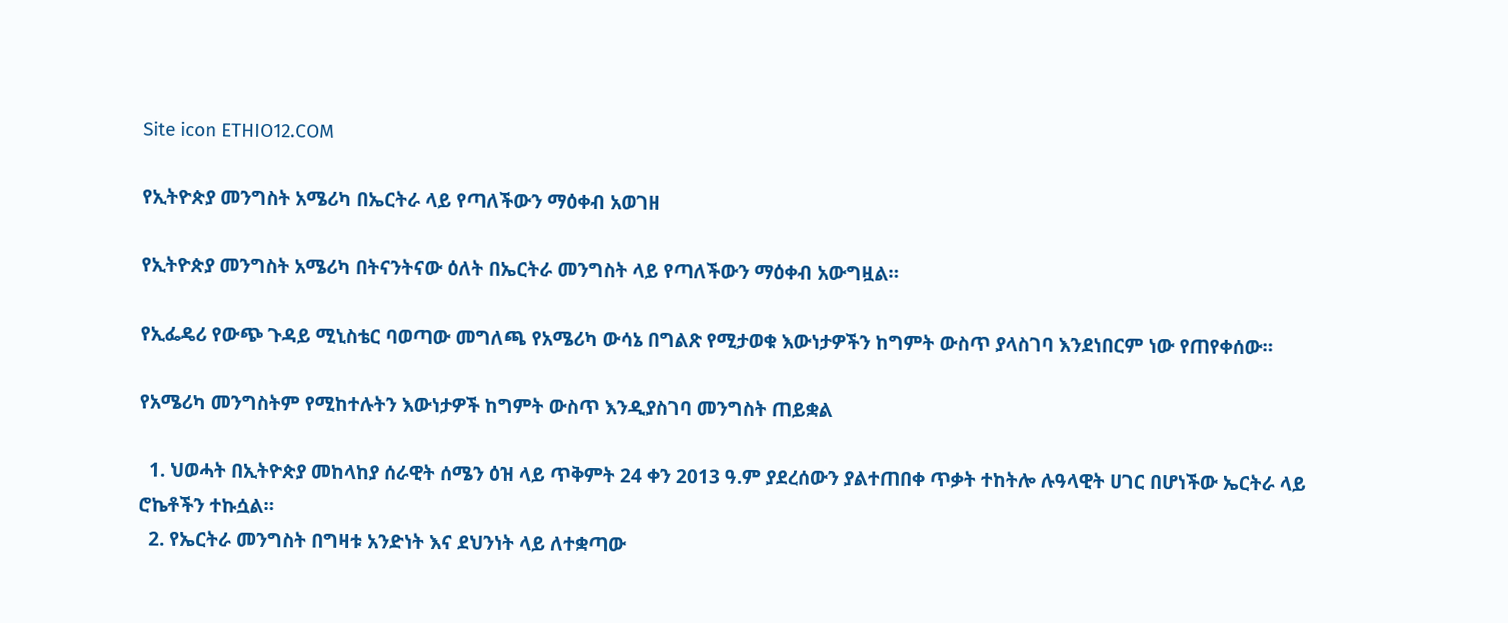Site icon ETHIO12.COM

የኢትዮጵያ መንግስት አሜሪካ በኤርትራ ላይ የጣለችውን ማዕቀብ አወገዘ

የኢትዮጵያ መንግስት አሜሪካ በትናንትናው ዕለት በኤርትራ መንግስት ላይ የጣለችውን ማዕቀብ አውግዟል።

የኢፌዴሪ የውጭ ጉዳይ ሚኒስቴር ባወጣው መግለጫ የአሜሪካ ውሳኔ በግልጽ የሚታወቁ እውነታዎችን ከግምት ውስጥ ያላስገባ እንደነበርም ነው የጠየቀሰው።

የአሜሪካ መንግስትም የሚከተሉትን እውነታዎች ከግምት ውስጥ እንዲያስገባ መንግስት ጠይቋል

  1. ህወሓት በኢትዮጵያ መከላከያ ሰራዊት ሰሜን ዕዝ ላይ ጥቅምት 24 ቀን 2013 ዓ.ም ያደረሰውን ያልተጠበቀ ጥቃት ተከትሎ ሉዓላዊት ሀገር በሆነችው ኤርትራ ላይ ሮኬቶችን ተኩሷል።
  2. የኤርትራ መንግስት በግዛቱ አንድነት እና ደህንነት ላይ ለተቋጣው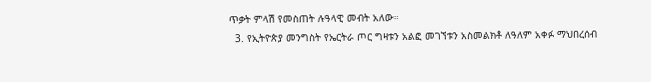ጥቃት ምላሽ የመስጠት ሉዓላዊ መብት አለው።
  3. የኢትዮጵያ መንግስት የኤርትራ ጦር ግዛቱን አልፎ መገኘቱን አስመልክቶ ለዓለም አቀፉ ማህበረሰብ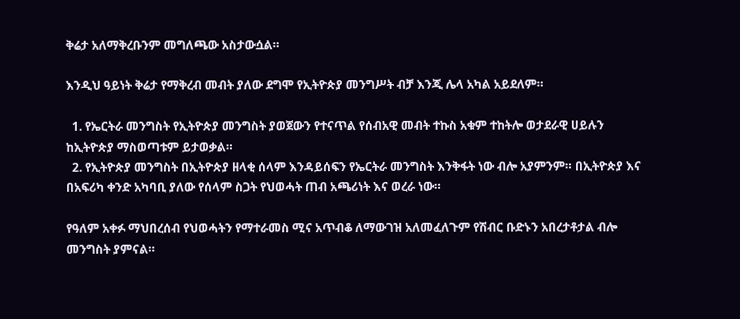ቅሬታ አለማቅረቡንም መግለጫው አስታውሷል።

እንዲህ ዓይነት ቅሬታ የማቅረብ መብት ያለው ደግሞ የኢትዮጵያ መንግሥት ብቻ እንጂ ሌላ አካል አይደለም።

  1. የኤርትራ መንግስት የኢትዮጵያ መንግስት ያወጀውን የተናጥል የሰብአዊ መብት ተኩስ አቁም ተከትሎ ወታደራዊ ሀይሉን ከኢትዮጵያ ማስወጣቱም ይታወቃል።
  2. የኢትዮጵያ መንግስት በኢትዮጵያ ዘላቂ ሰላም እንዳይሰፍን የኤርትራ መንግስት እንቅፋት ነው ብሎ አያምንም። በኢትዮጵያ እና በአፍሪካ ቀንድ አካባቢ ያለው የሰላም ስጋት የህወሓት ጠብ አጫሪነት እና ወረራ ነው።

የዓለም አቀፉ ማህበረሰብ የህወሓትን የማተራመስ ሚና አጥብቆ ለማውገዝ አለመፈለጉም የሽብር ቡድኑን አበረታቶታል ብሎ መንግስት ያምናል።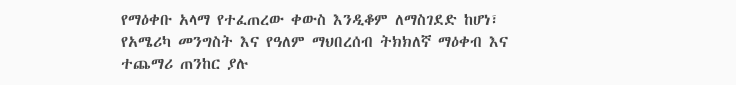የማዕቀቡ አላማ የተፈጠረው ቀውስ እንዲቆም ለማስገደድ ከሆነ፣ የአሜሪካ መንግስት እና የዓለም ማህበረሰብ ትክክለኛ ማዕቀብ እና ተጨማሪ ጠንከር ያሉ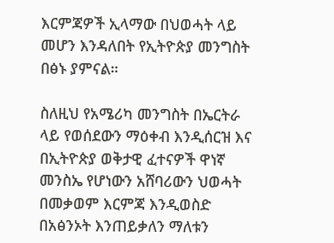እርምጃዎች ኢላማው በህወሓት ላይ መሆን እንዳለበት የኢትዮጵያ መንግስት በፅኑ ያምናል።

ስለዚህ የአሜሪካ መንግስት በኤርትራ ላይ የወሰደውን ማዕቀብ እንዲሰርዝ እና በኢትዮጵያ ወቅታዊ ፈተናዎች ዋነኛ መንስኤ የሆነውን አሸባሪውን ህወሓት በመቃወም እርምጃ እንዲወስድ በአፅንኦት እንጠይቃለን ማለቱን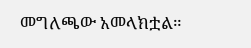መግለጫው አመላክቷል።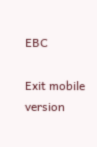EBC

Exit mobile version